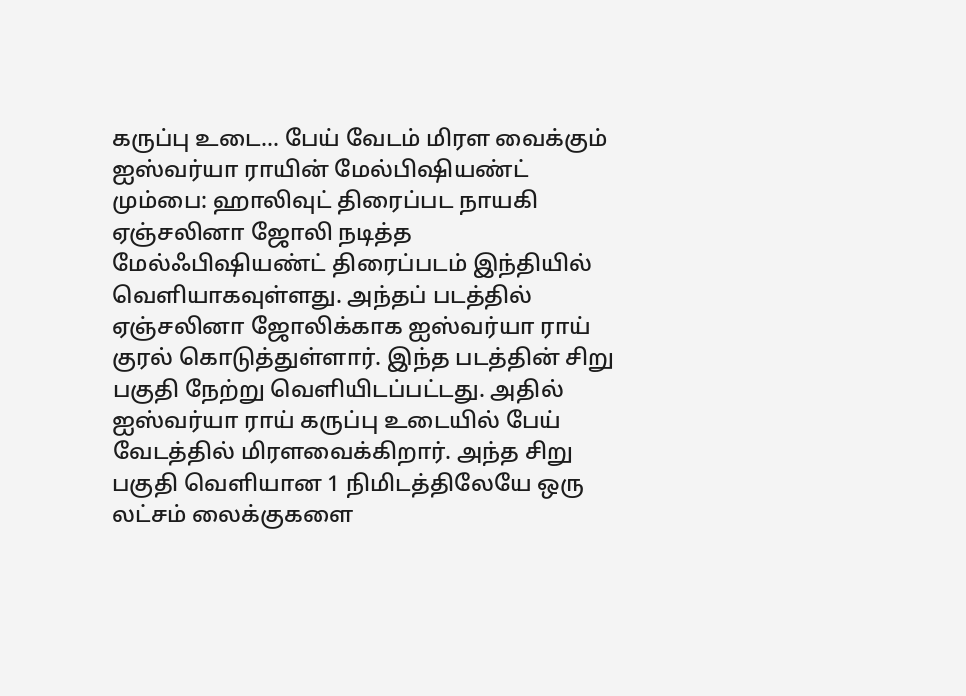கருப்பு உடை... பேய் வேடம் மிரள வைக்கும் ஐஸ்வர்யா ராயின் மேல்பிஷியண்ட்
மும்பை: ஹாலிவுட் திரைப்பட நாயகி ஏஞ்சலினா ஜோலி நடித்த மேல்ஃபிஷியண்ட் திரைப்படம் இந்தியில் வெளியாகவுள்ளது. அந்தப் படத்தில் ஏஞ்சலினா ஜோலிக்காக ஐஸ்வர்யா ராய் குரல் கொடுத்துள்ளார். இந்த படத்தின் சிறு பகுதி நேற்று வெளியிடப்பட்டது. அதில் ஐஸ்வர்யா ராய் கருப்பு உடையில் பேய் வேடத்தில் மிரளவைக்கிறார். அந்த சிறு பகுதி வெளியான 1 நிமிடத்திலேயே ஒரு லட்சம் லைக்குகளை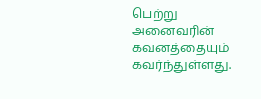பெற்று அனைவரின் கவனத்தையும் கவர்ந்துள்ளது.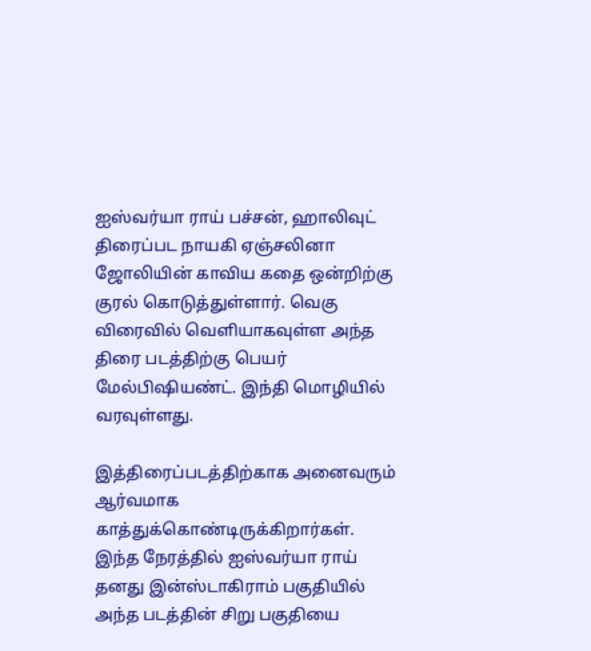ஐஸ்வர்யா ராய் பச்சன், ஹாலிவுட் திரைப்பட நாயகி ஏஞ்சலினா ஜோலியின் காவிய கதை ஒன்றிற்கு குரல் கொடுத்துள்ளார். வெகு விரைவில் வெளியாகவுள்ள அந்த திரை படத்திற்கு பெயர் மேல்பிஷியண்ட். இந்தி மொழியில் வரவுள்ளது.

இத்திரைப்படத்திற்காக அனைவரும் ஆர்வமாக காத்துக்கொண்டிருக்கிறார்கள். இந்த நேரத்தில் ஐஸ்வர்யா ராய் தனது இன்ஸ்டாகிராம் பகுதியில் அந்த படத்தின் சிறு பகுதியை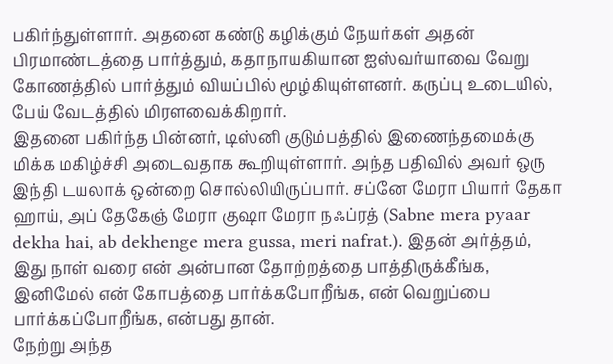பகிர்ந்துள்ளார். அதனை கண்டு கழிக்கும் நேயர்கள் அதன் பிரமாண்டத்தை பார்த்தும், கதாநாயகியான ஐஸ்வர்யாவை வேறு கோணத்தில் பார்த்தும் வியப்பில் மூழ்கியுள்ளனர். கருப்பு உடையில், பேய் வேடத்தில் மிரளவைக்கிறார்.
இதனை பகிர்ந்த பின்னர், டிஸ்னி குடும்பத்தில் இணைந்தமைக்கு மிக்க மகிழ்ச்சி அடைவதாக கூறியுள்ளார். அந்த பதிவில் அவர் ஒரு இந்தி டயலாக் ஒன்றை சொல்லியிருப்பார். சப்னே மேரா பியார் தேகா ஹாய், அப் தேகேஞ் மேரா குஷா மேரா நஃப்ரத் (Sabne mera pyaar dekha hai, ab dekhenge mera gussa, meri nafrat.). இதன் அர்த்தம், இது நாள் வரை என் அன்பான தோற்றத்தை பாத்திருக்கீங்க, இனிமேல் என் கோபத்தை பார்க்கபோறீங்க, என் வெறுப்பை பார்க்கப்போறீங்க, என்பது தான்.
நேற்று அந்த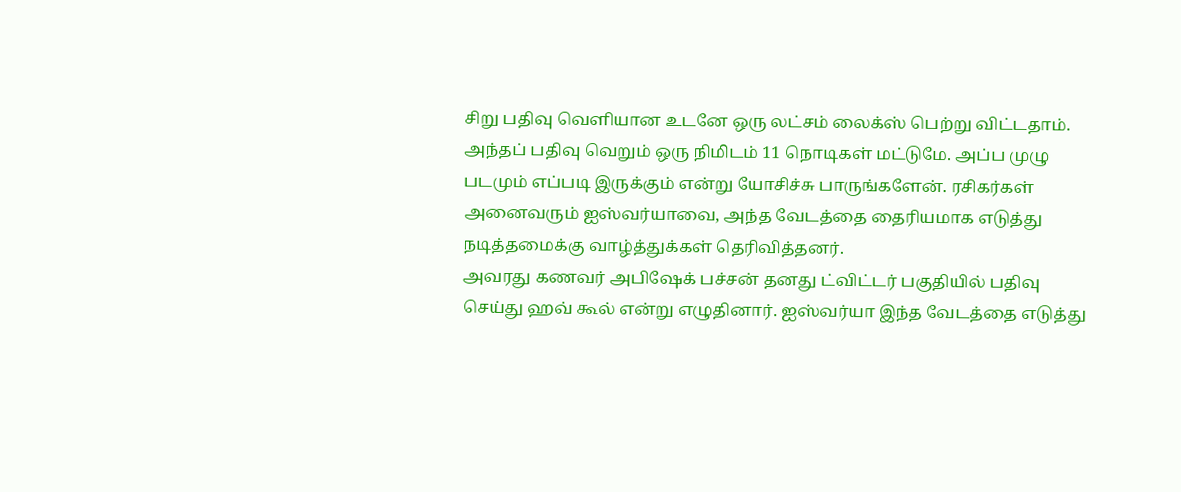சிறு பதிவு வெளியான உடனே ஒரு லட்சம் லைக்ஸ் பெற்று விட்டதாம். அந்தப் பதிவு வெறும் ஒரு நிமிடம் 11 நொடிகள் மட்டுமே. அப்ப முழு படமும் எப்படி இருக்கும் என்று யோசிச்சு பாருங்களேன். ரசிகர்கள் அனைவரும் ஐஸ்வர்யாவை, அந்த வேடத்தை தைரியமாக எடுத்து நடித்தமைக்கு வாழ்த்துக்கள் தெரிவித்தனர்.
அவரது கணவர் அபிஷேக் பச்சன் தனது ட்விட்டர் பகுதியில் பதிவு செய்து ஹவ் கூல் என்று எழுதினார். ஐஸ்வர்யா இந்த வேடத்தை எடுத்து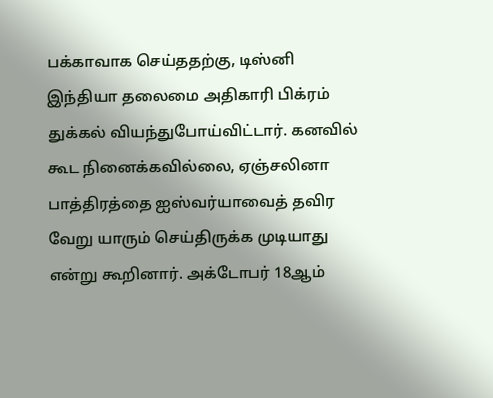பக்காவாக செய்ததற்கு, டிஸ்னி இந்தியா தலைமை அதிகாரி பிக்ரம் துக்கல் வியந்துபோய்விட்டார். கனவில் கூட நினைக்கவில்லை, ஏஞ்சலினா பாத்திரத்தை ஐஸ்வர்யாவைத் தவிர வேறு யாரும் செய்திருக்க முடியாது என்று கூறினார். அக்டோபர் 18ஆம்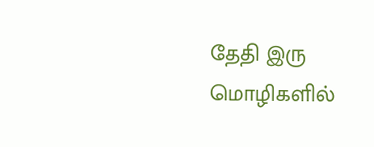தேதி இரு மொழிகளில்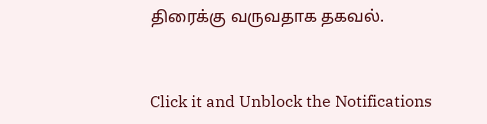திரைக்கு வருவதாக தகவல்.


Click it and Unblock the Notifications